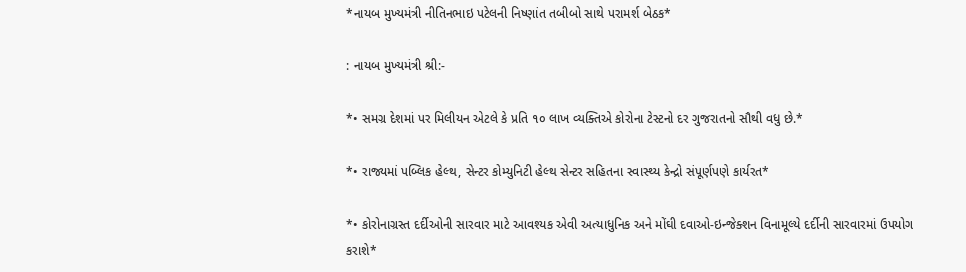*નાયબ મુખ્યમંત્રી નીતિનભાઇ પટેલની નિષ્ણાંત તબીબો સાથે પરામર્શ બેઠક*

: નાયબ મુખ્યમંત્રી શ્રી:-

*• સમગ્ર દેશમાં પર મિલીયન એટલે કે પ્રતિ ૧૦ લાખ વ્યક્તિએ કોરોના ટેસ્ટનો દર ગુજરાતનો સૌથી વધુ છે.*

*• રાજ્યમાં પબ્લિક હેલ્થ, સેન્ટર કોમ્યુનિટી હેલ્થ સેન્ટર સહિતના સ્વાસ્થ્ય કેન્દ્રો સંપૂર્ણપણે કાર્યરત*

*• કોરોનાગ્રસ્ત દર્દીઓની સારવાર માટે આવશ્યક એવી અત્યાધુનિક અને મોંઘી દવાઓ-ઇન્જેક્શન વિનામૂલ્યે દર્દીની સારવારમાં ઉપયોગ કરાશે*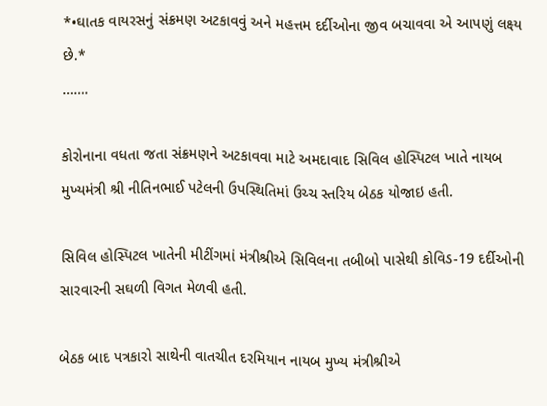*•ઘાતક વાયરસનું સંક્રમણ અટકાવવું અને મહત્તમ દર્દીઓના જીવ બચાવવા એ આપણું લક્ષ્ય છે.*
…….

કોરોનાના વધતા જતા સંક્રમણને અટકાવવા માટે અમદાવાદ સિવિલ હોસ્પિટલ ખાતે નાયબ મુખ્યમંત્રી શ્રી નીતિનભાઈ પટેલની ઉપસ્થિતિમાં ઉચ્ચ સ્તરિય બેઠક યોજાઇ હતી.

સિવિલ હોસ્પિટલ ખાતેની મીટીંગમાં મંત્રીશ્રીએ સિવિલના તબીબો પાસેથી કોવિડ-19 દર્દીઓની સારવારની સઘળી વિગત મેળવી હતી.

બેઠક બાદ પત્રકારો સાથેની વાતચીત દરમિયાન નાયબ મુખ્ય મંત્રીશ્રીએ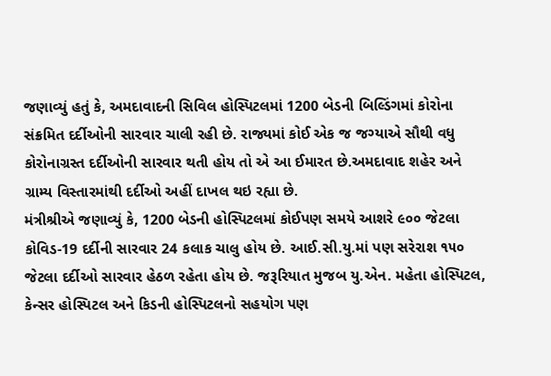જણાવ્યું હતું કે, અમદાવાદની સિવિલ હોસ્પિટલમાં 1200 બેડની બિલ્ડિંગમાં કોરોના સંક્રમિત દર્દીઓની સારવાર ચાલી રહી છે. રાજ્યમાં કોઈ એક જ જગ્યાએ સૌથી વધુ કોરોનાગ્રસ્ત દર્દીઓની સારવાર થતી હોય તો એ આ ઈમારત છે.અમદાવાદ શહેર અને ગ્રામ્ય વિસ્તારમાંથી દર્દીઓ અહીં દાખલ થઇ રહ્યા છે.
મંત્રીશ્રીએ જણાવ્યું કે, 1200 બેડની હોસ્પિટલમાં કોઈપણ સમયે આશરે ૯૦૦ જેટલા કોવિડ-19 દર્દીની સારવાર 24 કલાક ચાલુ હોય છે. આઈ.સી.યુ.માં પણ સરેરાશ ૧૫૦ જેટલા દર્દીઓ સારવાર હેઠળ રહેતા હોય છે. જરૂરિયાત મુજબ યુ.એન. મહેતા હોસ્પિટલ, કેન્સર હોસ્પિટલ અને કિડની હોસ્પિટલનો સહયોગ પણ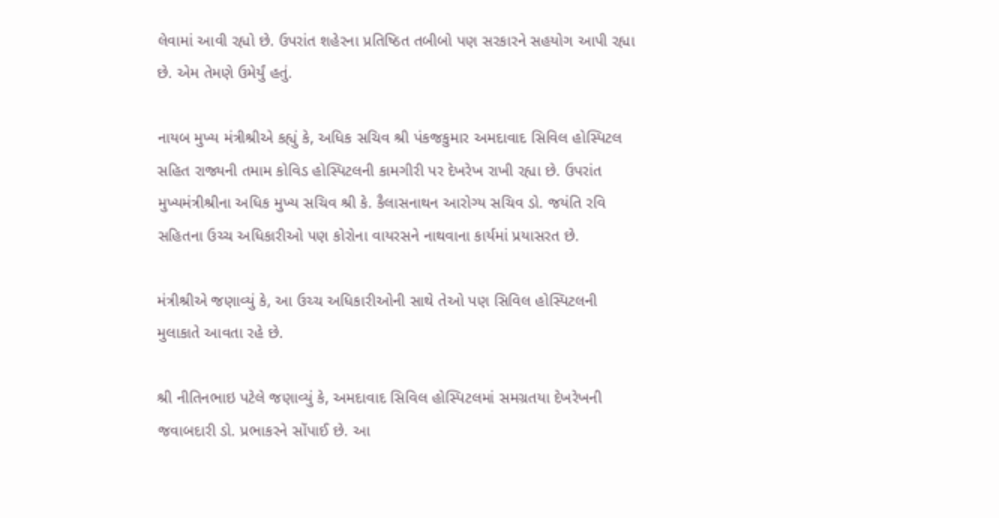લેવામાં આવી રહ્યો છે. ઉપરાંત શહેરના પ્રતિષ્ઠિત તબીબો પણ સરકારને સહયોગ આપી રહ્યા છે. એમ તેમણે ઉમેર્યું હતું.

નાયબ મુખ્ય મંત્રીશ્રીએ કહ્યું કે, અધિક સચિવ શ્રી પંકજકુમાર અમદાવાદ સિવિલ હોસ્પિટલ સહિત રાજ્યની તમામ કોવિડ હોસ્પિટલની કામગીરી પર દેખરેખ રાખી રહ્યા છે. ઉપરાંત મુખ્યમંત્રીશ્રીના અધિક મુખ્ય સચિવ શ્રી કે. કૈલાસનાથન આરોગ્ય સચિવ ડો. જયંતિ રવિ સહિતના ઉચ્ચ અધિકારીઓ પણ કોરોના વાયરસને નાથવાના કાર્યમાં પ્રયાસરત છે.

મંત્રીશ્રીએ જણાવ્યું કે, આ ઉચ્ચ અધિકારીઓની સાથે તેઓ પણ સિવિલ હોસ્પિટલની મુલાકાતે આવતા રહે છે.

શ્રી નીતિનભાઇ પટેલે જણાવ્યું કે, અમદાવાદ સિવિલ હોસ્પિટલમાં સમગ્રતયા દેખરેખની જવાબદારી ડો. પ્રભાકરને સોંપાઈ છે. આ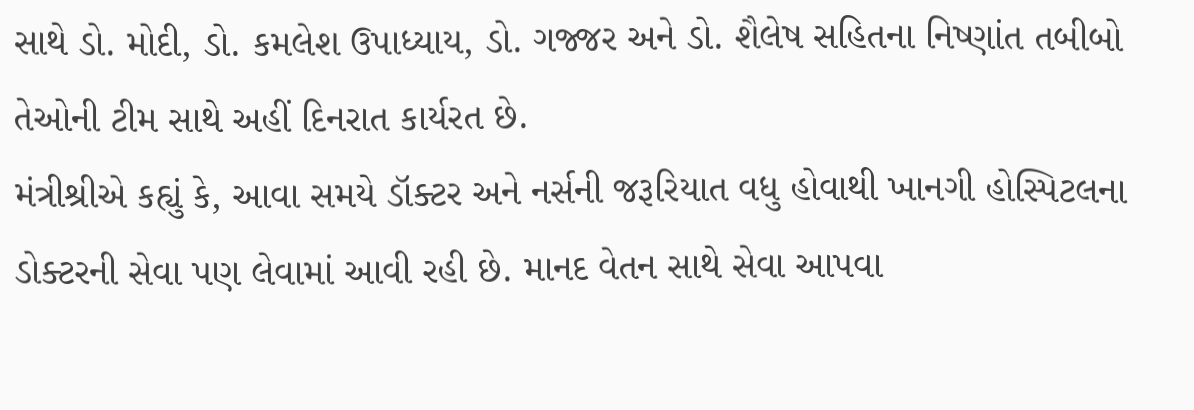સાથે ડો. મોદી, ડો. કમલેશ ઉપાધ્યાય, ડો. ગજ્જર અને ડો. શૈલેષ સહિતના નિષ્ણાંત તબીબો તેઓની ટીમ સાથે અહીં દિનરાત કાર્યરત છે.
મંત્રીશ્રીએ કહ્યું કે, આવા સમયે ડૉક્ટર અને નર્સની જરૂરિયાત વધુ હોવાથી ખાનગી હોસ્પિટલના ડોક્ટરની સેવા પણ લેવામાં આવી રહી છે. માનદ વેતન સાથે સેવા આપવા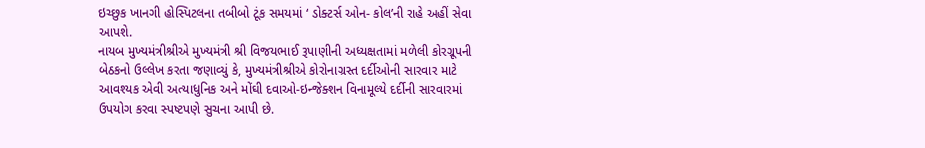ઇચ્છુક ખાનગી હોસ્પિટલના તબીબો ટૂંક સમયમાં ‘ ડોક્ટર્સ ઓન- કોલ’ની રાહે અહીં સેવા આપશે.
નાયબ મુખ્યમંત્રીશ્રીએ મુખ્યમંત્રી શ્રી વિજયભાઈ રૂપાણીની અધ્યક્ષતામાં મળેલી કોરગ્રૂપની બેઠકનો ઉલ્લેખ કરતા જણાવ્યું કે, મુખ્યમંત્રીશ્રીએ કોરોનાગ્રસ્ત દર્દીઓની સારવાર માટે આવશ્યક એવી અત્યાધુનિક અને મોંઘી દવાઓ-ઇન્જેક્શન વિનામૂલ્યે દર્દીની સારવારમાં ઉપયોગ કરવા સ્પષ્ટપણે સુચના આપી છે.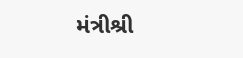મંત્રીશ્રી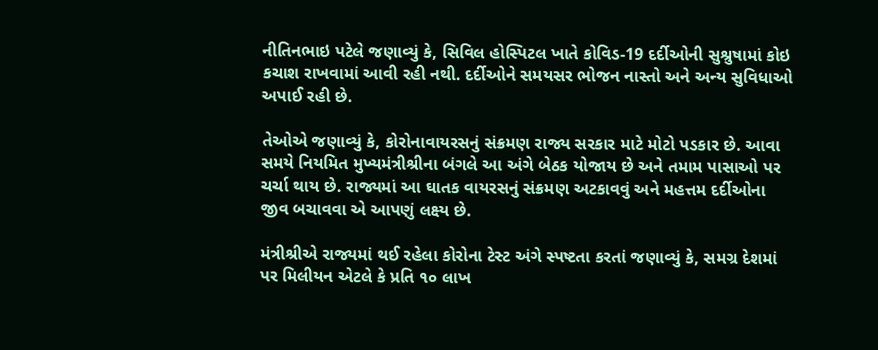નીતિનભાઇ પટેલે જણાવ્યું કે, સિવિલ હોસ્પિટલ ખાતે કોવિડ-19 દર્દીઓની સુશ્રુષામાં કોઇ કચાશ રાખવામાં આવી રહી નથી. દર્દીઓને સમયસર ભોજન નાસ્તો અને અન્ય સુવિધાઓ અપાઈ રહી છે.

તેઓએ જણાવ્યું કે, કોરોનાવાયરસનું સંક્રમણ રાજ્ય સરકાર માટે મોટો પડકાર છે. આવા સમયે નિયમિત મુખ્યમંત્રીશ્રીના બંગલે આ અંગે બેઠક યોજાય છે અને તમામ પાસાઓ પર ચર્ચા થાય છે. રાજ્યમાં આ ઘાતક વાયરસનું સંક્રમણ અટકાવવું અને મહત્તમ દર્દીઓના જીવ બચાવવા એ આપણું લક્ષ્ય છે.

મંત્રીશ્રીએ રાજ્યમાં થઈ રહેલા કોરોના ટેસ્ટ અંગે સ્પષ્ટતા કરતાં જણાવ્યું કે, સમગ્ર દેશમાં પર મિલીયન એટલે કે પ્રતિ ૧૦ લાખ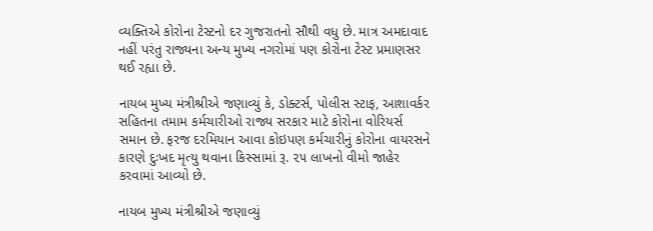વ્યક્તિએ કોરોના ટેસ્ટનો દર ગુજરાતનો સૌથી વધુ છે. માત્ર અમદાવાદ નહીં પરંતુ રાજ્યના અન્ય મુખ્ય નગરોમાં પણ કોરોના ટેસ્ટ પ્રમાણસર થઈ રહ્યા છે.

નાયબ મુખ્ય મંત્રીશ્રીએ જણાવ્યું કે, ડોક્ટર્સ, પોલીસ સ્ટાફ, આશાવર્કર સહિતના તમામ કર્મચારીઓ રાજ્ય સરકાર માટે કોરોના વોરિયર્સ સમાન છે. ફરજ દરમિયાન આવા કોઇપણ કર્મચારીનું કોરોના વાયરસને કારણે દુઃખદ મૃત્યુ થવાના કિસ્સામાં રૂ. ૨૫ લાખનો વીમો જાહેર કરવામાં આવ્યો છે.

નાયબ મુખ્ય મંત્રીશ્રીએ જણાવ્યું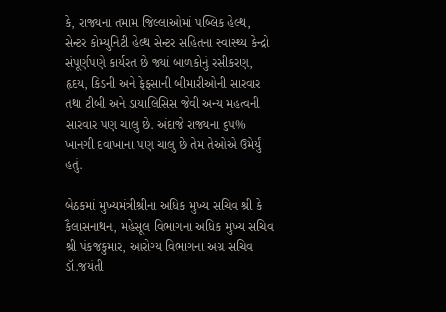કે, રાજ્યના તમામ જિલ્લાઓમાં પબ્લિક હેલ્થ, સેન્ટર કોમ્યુનિટી હેલ્થ સેન્ટર સહિતના સ્વાસ્થ્ય કેન્દ્રો સંપૂર્ણપણે કાર્યરત છે જ્યાં બાળકોનું રસીકરણ, હૃદય, કિડની અને ફેફસાની બીમારીઓની સારવાર તથા ટીબી અને ડાયાલિસિસ જેવી અન્ય મહત્વની સારવાર પણ ચાલુ છે. અંદાજે રાજ્યના ૬૫% ખાનગી દવાખાના પણ ચાલુ છે તેમ તેઓએ ઉમેર્યું હતું.

બેઠકમાં મુખ્યમંત્રીશ્રીના અધિક મુખ્ય સચિવ શ્રી કે કૈલાસનાથન, મહેસૂલ વિભાગના અધિક મુખ્ય સચિવ શ્રી પંકજકુમાર, આરોગ્ય વિભાગના અગ્ર સચિવ ડૉ.જયંતી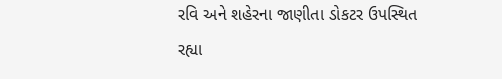રવિ અને શહેરના જાણીતા ડોકટર ઉપસ્થિત રહ્યા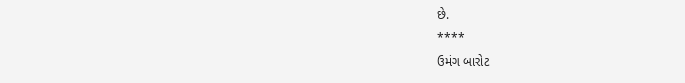છે.
****
ઉમંગ બારોટ